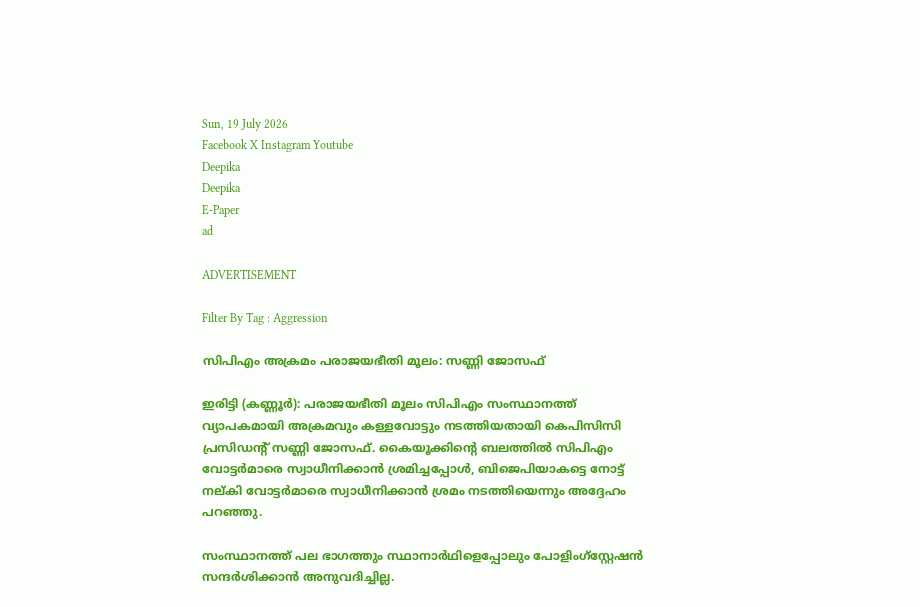Sun, 19 July 2026
Facebook X Instagram Youtube
Deepika
Deepika
E-Paper
ad

ADVERTISEMENT

Filter By Tag : Aggression

സിപിഎം അക്രമം പരാജയഭീതി മൂലം: സണ്ണി ജോസഫ്

ഇരിട്ടി (കണ്ണൂർ): പരാജയഭീതി മൂലം സിപിഎം സംസ്ഥാനത്ത് വ്യാപകമായി അക്രമവും കള്ളവോട്ടും നടത്തിയതായി കെപിസിസി പ്രസിഡന്‍റ് സണ്ണി ജോസഫ്. കൈയൂക്കിന്‍റെ ബലത്തിൽ സിപിഎം വോട്ടർമാരെ സ്വാധീനിക്കാൻ ശ്രമിച്ചപ്പോൾ, ബിജെപിയാകട്ടെ നോട്ട് നല്കി വോട്ടർമാരെ സ്വാധീനിക്കാൻ ശ്രമം നടത്തിയെന്നും അദ്ദേഹം പറഞ്ഞു.

സംസ്ഥാനത്ത് പല ഭാഗത്തും സ്ഥാനാർഥിളെപ്പോലും പോളിംഗ്സ്റ്റേഷൻ സന്ദർശിക്കാൻ അനുവദിച്ചില്ല.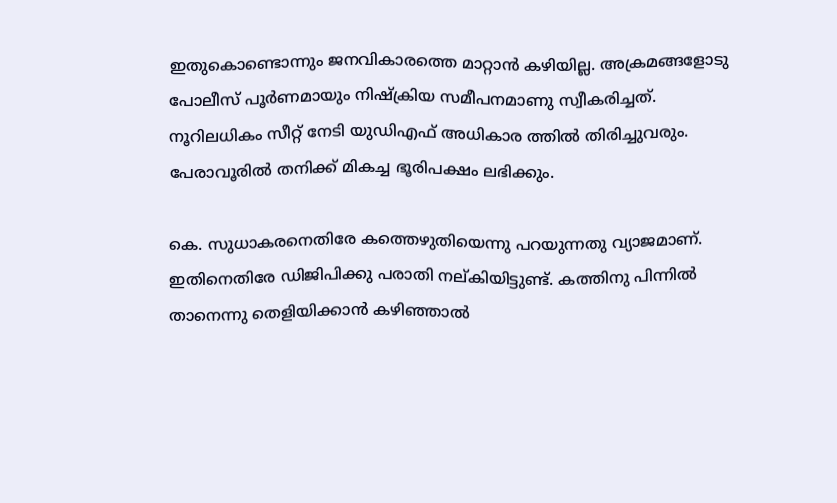ഇതുകൊണ്ടൊന്നും ജനവികാരത്തെ മാറ്റാൻ കഴിയില്ല. അക്രമങ്ങളോടു പോലീസ് പൂർണമായും നിഷ്‌ക്രിയ സമീപനമാണു സ്വീകരിച്ചത്. നൂറിലധികം സീറ്റ് നേടി യുഡിഎഫ് അധികാര ത്തിൽ തിരിച്ചുവരും. പേരാവൂരിൽ തനിക്ക് മികച്ച ഭൂരിപക്ഷം ലഭിക്കും.

കെ. സുധാകരനെതിരേ കത്തെഴുതിയെന്നു പറയുന്നതു വ്യാജമാണ്. ഇതിനെതിരേ ഡിജിപിക്കു പരാതി നല്കിയിട്ടുണ്ട്. കത്തിനു പിന്നിൽ താനെന്നു തെളിയിക്കാൻ കഴിഞ്ഞാൽ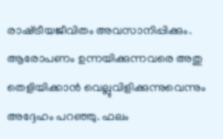രാഷ്‌ട്രീയജീവിതം അവസാനിപ്പിക്കും. ആരോപണം ഉന്നയിക്കുന്നവരെ അതു തെളിയിക്കാൻ വെല്ലുവിളിക്കുന്നുവെന്നും അദ്ദേഹം പറഞ്ഞു. ഫലം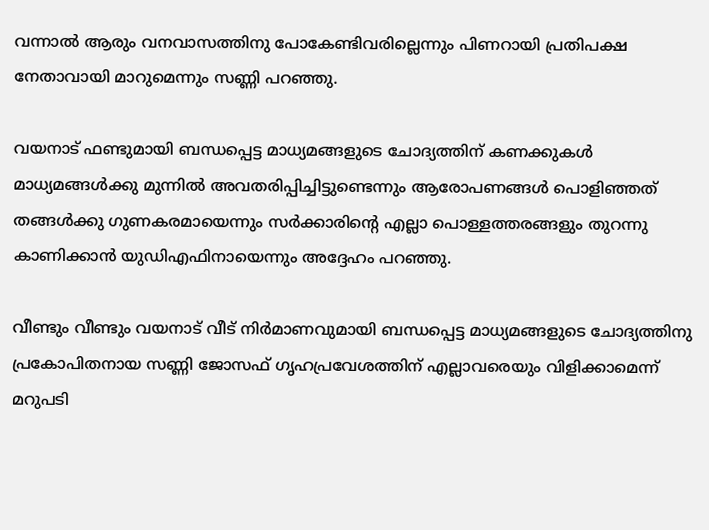വന്നാൽ ആരും വനവാസത്തിനു പോകേണ്ടിവരില്ലെന്നും പിണറായി പ്രതിപക്ഷ നേതാവായി മാറുമെന്നും സണ്ണി പറഞ്ഞു.

വയനാട് ഫണ്ടുമായി ബന്ധപ്പെട്ട മാധ്യമങ്ങളുടെ ചോദ്യത്തിന് കണക്കുകൾ മാധ്യമങ്ങൾക്കു മുന്നിൽ അവതരിപ്പിച്ചിട്ടുണ്ടെന്നും ആരോപണങ്ങൾ പൊളിഞ്ഞത് തങ്ങൾക്കു ഗുണകരമായെന്നും സർക്കാരിന്‍റെ എല്ലാ പൊള്ളത്തരങ്ങളും തുറന്നു കാണിക്കാൻ യുഡിഎഫിനായെന്നും അദ്ദേഹം പറഞ്ഞു.

വീണ്ടും വീണ്ടും വയനാട് വീട് നിർമാണവുമായി ബന്ധപ്പെട്ട മാധ്യമങ്ങളുടെ ചോദ്യത്തിനു പ്രകോപിതനായ സണ്ണി ജോസഫ് ഗൃഹപ്രവേശത്തിന് എല്ലാവരെയും വിളിക്കാമെന്ന് മറുപടി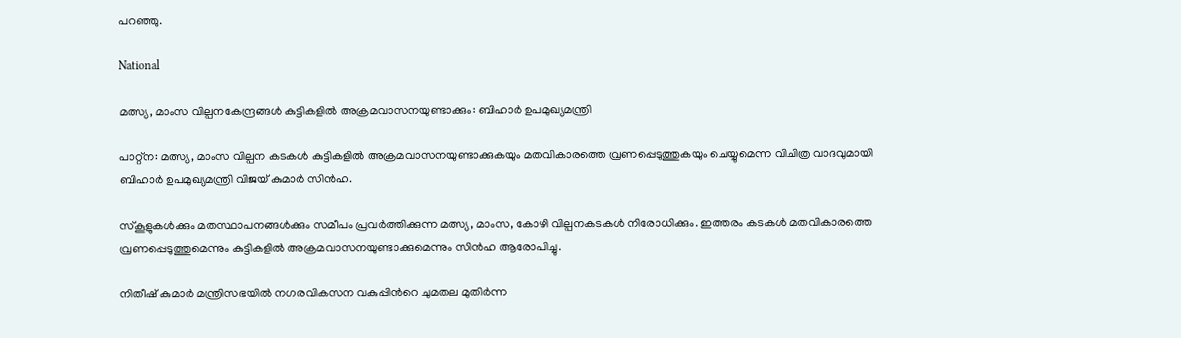പറഞ്ഞു.

National

മത്സ്യ, മാംസ വില്പനകേന്ദ്രങ്ങൾ കുട്ടികളിൽ അക്രമവാസനയുണ്ടാക്കും: ബിഹാർ ഉപമുഖ്യമന്ത്രി

പാറ്റ്ന: മത്സ്യ, മാംസ വില്പന കടകൾ കുട്ടികളിൽ അക്രമവാസനയുണ്ടാക്കുകയും മതവികാരത്തെ വ്രണപ്പെടുത്തുകയും ചെയ്യുമെന്ന വിചിത്ര വാദവുമായി ബിഹാർ ഉപമുഖ്യമന്ത്രി വിജയ് കുമാർ സിൻഹ.

സ്കൂളുകൾക്കും മതസ്ഥാപനങ്ങൾക്കും സമീപം പ്രവർത്തിക്കുന്ന മത്സ്യ, മാംസ, കോഴി വില്പനകടകൾ നിരോധിക്കും. ഇത്തരം കടകൾ മതവികാരത്തെ വ്രണപ്പെടുത്തുമെന്നും കുട്ടികളിൽ അക്രമവാസനയുണ്ടാക്കുമെന്നും സിൻഹ ആരോപിച്ചു.

നിതീഷ് കുമാർ മന്ത്രിസഭയിൽ നഗരവികസന വകുപ്പിന്‍റെ ചുമതല മുതിർന്ന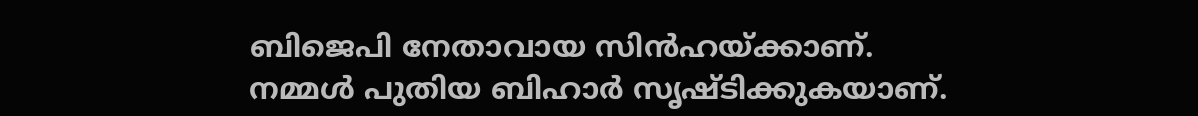ബിജെപി നേതാവായ സിൻഹയ്ക്കാണ്. നമ്മൾ പുതിയ ബിഹാർ സൃഷ്ടിക്കുകയാണ്.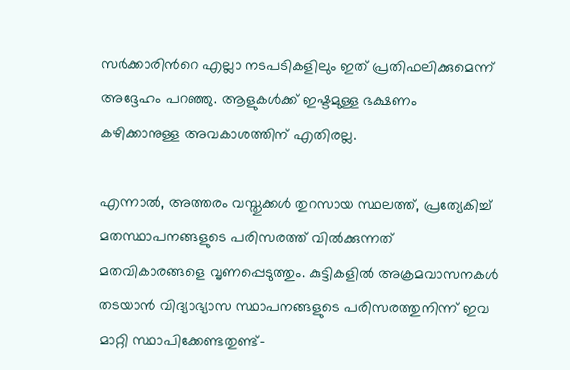സർക്കാരിന്‍റെ എല്ലാ നടപടികളിലും ഇത് പ്രതിഫലിക്കുമെന്ന് അദ്ദേഹം പറഞ്ഞു. ആളുകൾക്ക് ഇഷ്ടമുള്ള ഭക്ഷണം കഴിക്കാനുള്ള അവകാശത്തിന് എതിരല്ല.

എന്നാൽ, അത്തരം വസ്തുക്കൾ തുറസായ സ്ഥലത്ത്, പ്രത്യേകിച്ച് മതസ്ഥാപനങ്ങളുടെ പരിസരത്ത് വിൽക്കുന്നത് മതവികാരങ്ങളെ വൃണപ്പെടുത്തും. കുട്ടികളിൽ അക്രമവാസനകൾ ത‌ടയാൻ വിദ്യാഭ്യാസ സ്ഥാപനങ്ങളുടെ പരിസരത്തുനിന്ന് ഇവ മാറ്റി സ്ഥാപിക്കേണ്ടതുണ്ട്-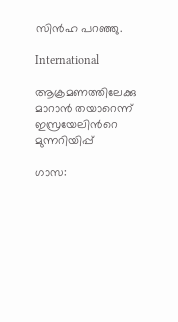സിൻഹ പറഞ്ഞു.

International

ആക്രമണത്തിലേക്കു മാറാൻ തയാറെന്ന് ഇസ്രയേലിന്‍റെ മുന്നറിയിപ്പ്

ഗാസ: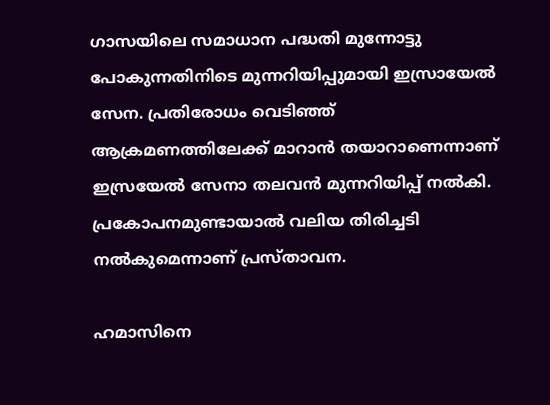ഗാസയിലെ സമാധാന പദ്ധതി മുന്നോട്ടു പോകുന്നതിനിടെ മുന്നറിയിപ്പുമായി ഇസ്രായേൽ സേന. പ്രതിരോധം വെടിഞ്ഞ് ആക്രമണത്തിലേക്ക് മാറാൻ തയാറാണെന്നാണ് ഇസ്രയേൽ സേനാ തലവൻ മുന്നറിയിപ്പ് നൽകി. പ്രകോപനമുണ്ടായാൽ വലിയ തിരിച്ചടി നൽകുമെന്നാണ് പ്രസ്താവന.

ഹമാസിനെ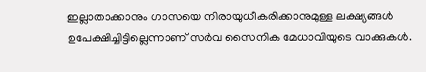ഇല്ലാതാക്കാനും ഗാസയെ നിരായുധീകരിക്കാനുമുള്ള ലക്ഷ്യങ്ങൾ ഉപേക്ഷിച്ചിട്ടില്ലെന്നാണ് സർവ സൈനിക മേധാവിയുടെ വാക്കുകൾ.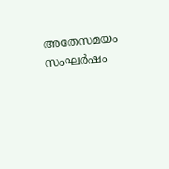അതേസമയം സംഘർഷം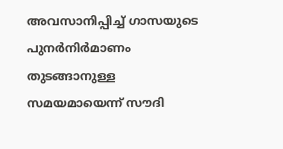അവസാനിപ്പിച്ച് ഗാസയുടെ പുനർനിർമാണം തുടങ്ങാനുള്ള സമയമായെന്ന് സൗദി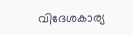വിദേശകാര്യ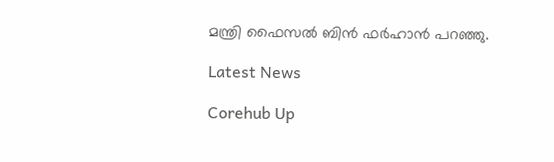മന്ത്രി ഫൈസൽ ബിൻ ഫർഹാൻ പറഞ്ഞു.

Latest News

Corehub Up